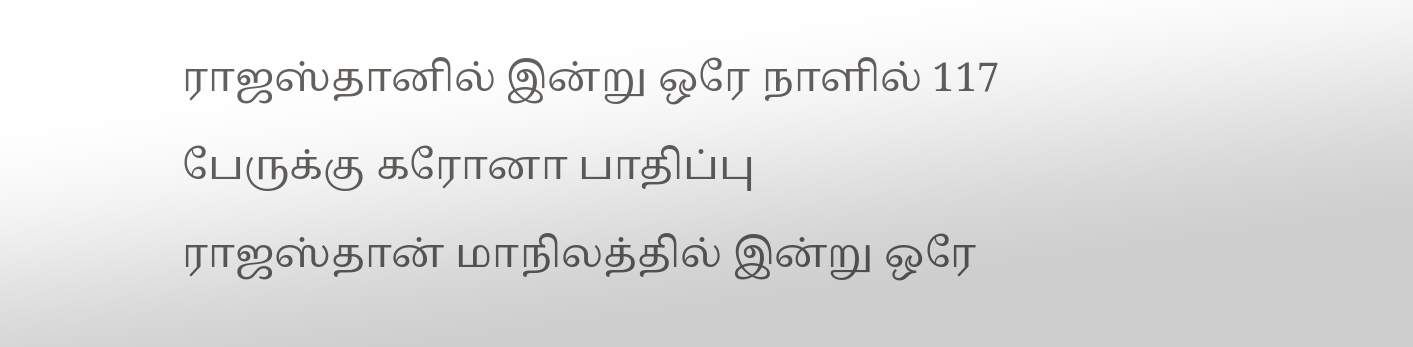ராஜஸ்தானில் இன்று ஒரே நாளில் 117 பேருக்கு கரோனா பாதிப்பு
ராஜஸ்தான் மாநிலத்தில் இன்று ஒரே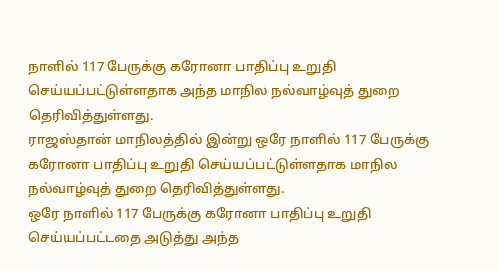நாளில் 117 பேருக்கு கரோனா பாதிப்பு உறுதி செய்யப்பட்டுள்ளதாக அந்த மாநில நல்வாழ்வுத் துறை தெரிவித்துள்ளது.
ராஜஸ்தான் மாநிலத்தில் இன்று ஒரே நாளில் 117 பேருக்கு கரோனா பாதிப்பு உறுதி செய்யப்பட்டுள்ளதாக மாநில நல்வாழ்வுத் துறை தெரிவித்துள்ளது.
ஒரே நாளில் 117 பேருக்கு கரோனா பாதிப்பு உறுதி செய்யப்பட்டதை அடுத்து அந்த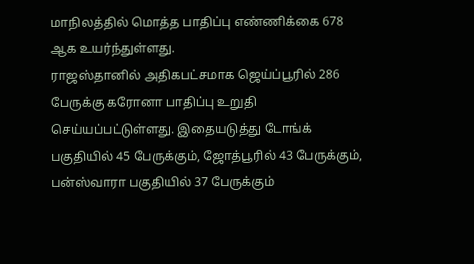மாநிலத்தில் மொத்த பாதிப்பு எண்ணிக்கை 678 ஆக உயர்ந்துள்ளது.
ராஜஸ்தானில் அதிகபட்சமாக ஜெய்ப்பூரில் 286 பேருக்கு கரோனா பாதிப்பு உறுதி செய்யப்பட்டுள்ளது. இதையடுத்து டோங்க் பகுதியில் 45 பேருக்கும், ஜோத்பூரில் 43 பேருக்கும், பன்ஸ்வாரா பகுதியில் 37 பேருக்கும்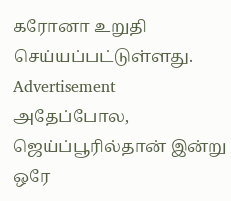கரோனா உறுதி செய்யப்பட்டுள்ளது.
Advertisement
அதேப்போல, ஜெய்ப்பூரில்தான் இன்று ஒரே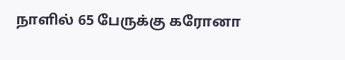நாளில் 65 பேருக்கு கரோனா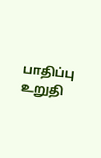பாதிப்பு உறுதி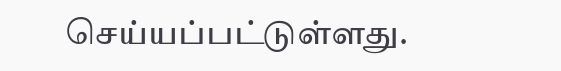செய்யப்பட்டுள்ளது.